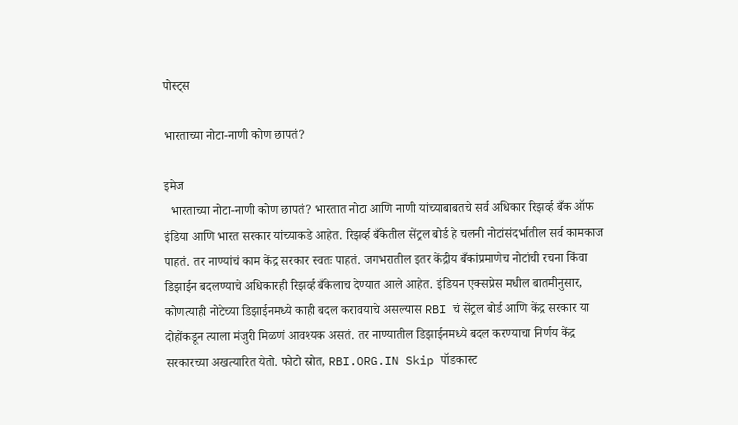पोस्ट्स

भारताच्या नोटा-नाणी कोण छापतं?

इमेज
  भारताच्या नोटा-नाणी कोण छापतं? भारतात नोटा आणि नाणी यांच्याबाबतचे सर्व अधिकार रिझर्व्ह बँक ऑफ इंडिया आणि भारत सरकार यांच्याकडे आहेत. रिझर्व्ह बँकेतील सेंट्रल बोर्ड हे चलनी नोटांसंदर्भातील सर्व कामकाज पाहतं. तर नाण्यांचं काम केंद्र सरकार स्वतः पाहतं. जगभरातील इतर केंद्रीय बँकांप्रमाणेच नोटांची रचना किंवा डिझाईन बदलण्याचे अधिकारही रिझर्व्ह बँकेलाच देण्यात आले आहेत. इंडियन एक्सप्रेस मधील बातमीनुसार, कोणत्याही नोटेच्या डिझाईनमध्ये काही बदल करावयाचे असल्यास RBI चं सेंट्रल बोर्ड आणि केंद्र सरकार या दोहोंकडून त्याला मंजुरी मिळणं आवश्यक असतं. तर नाण्यातील डिझाईनमध्ये बदल करण्याचा निर्णय केंद्र सरकारच्या अखत्यारित येतो. फोटो स्रोत, RBI.ORG.IN Skip पॉडकास्ट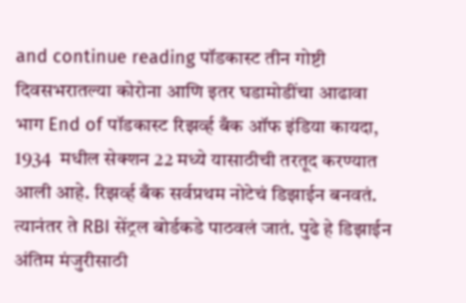and continue reading पॉडकास्ट तीन गोष्टी दिवसभरातल्या कोरोना आणि इतर घडामोडींचा आढावा भाग End of पॉडकास्ट रिझर्व्ह बँक ऑफ इंडिया कायदा, 1934  मधील सेक्शन 22 मध्ये यासाठीची तरतूद करण्यात आली आहे. रिझर्व्ह बँक सर्वप्रथम नोटेचं डिझाईन बनवतं. त्यानंतर ते RBI सेंट्रल बोर्डकडे पाठवलं जातं. पुढे हे डिझाईन अंतिम मंजुरीसाठी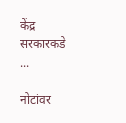केंद्र सरकारकडे ...

नोटांवर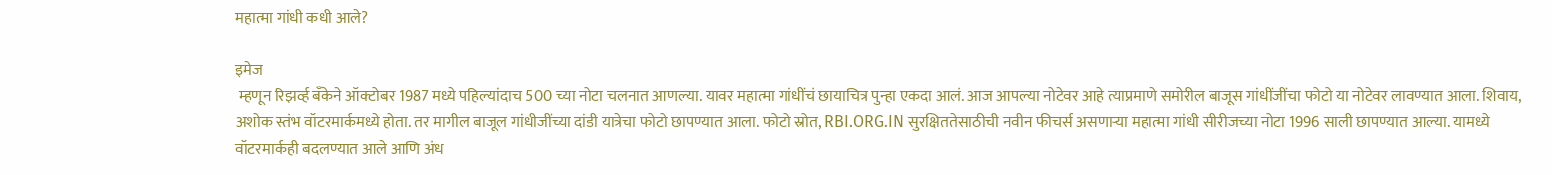महात्मा गांधी कधी आले?

इमेज
 म्हणून रिझर्व्ह बँकेने ऑक्टोबर 1987 मध्ये पहिल्यांदाच 500 च्या नोटा चलनात आणल्या. यावर महात्मा गांधींचं छायाचित्र पुन्हा एकदा आलं. आज आपल्या नोटेवर आहे त्याप्रमाणे समोरील बाजूस गांधींजींचा फोटो या नोटेवर लावण्यात आला. शिवाय, अशोक स्तंभ वॉटरमार्कमध्ये होता. तर मागील बाजूल गांधीजींच्या दांडी यात्रेचा फोटो छापण्यात आला. फोटो स्रोत, RBI.ORG.IN सुरक्षिततेसाठीची नवीन फीचर्स असणाऱ्या महात्मा गांधी सीरीजच्या नोटा 1996 साली छापण्यात आल्या. यामध्ये वॉटरमार्कही बदलण्यात आले आणि अंध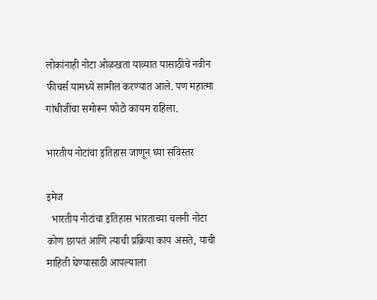लोकांनाही नोटा ओळखता याव्यात यासाठीचे नवीन फीचर्स यामध्ये सामील करण्यात आले. पण महात्मा गांधीजींचा समोरून फोटो कायम राहिला.

भारतीय नोटांचा इतिहास जाणून घ्या सविस्तर

इमेज
  भारतीय नोटांचा इतिहास भारताच्या चलनी नोटा कोण छापतं आणि त्याची प्रक्रिया काय असते, याची माहिती घेण्यासाठी आपल्याला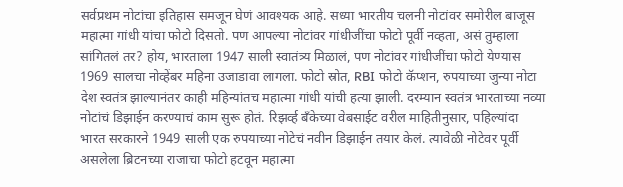सर्वप्रथम नोटांचा इतिहास समजून घेणं आवश्यक आहे. सध्या भारतीय चलनी नोटांवर समोरील बाजूस महात्मा गांधी यांचा फोटो दिसतो. पण आपल्या नोटांवर गांधीजींचा फोटो पूर्वी नव्हता, असं तुम्हाला सांगितलं तर? होय, भारताला 1947 साली स्वातंत्र्य मिळालं, पण नोटांवर गांधीजींचा फोटो येण्यास 1969 सालचा नोव्हेंबर महिना उजाडावा लागला. फोटो स्रोत, RBI फोटो कॅप्शन, रुपयाच्या जुन्या नोटा देश स्वतंत्र झाल्यानंतर काही महिन्यांतच महात्मा गांधी यांची हत्या झाली. दरम्यान स्वतंत्र भारताच्या नव्या नोटांचं डिझाईन करण्याचं काम सुरू होतं. रिझर्व्ह बँकेच्या वेबसाईट वरील माहितीनुसार, पहिल्यांदा भारत सरकारने 1949 साली एक रुपयाच्या नोटेचं नवीन डिझाईन तयार केलं. त्यावेळी नोटेवर पूर्वी असलेला ब्रिटनच्या राजाचा फोटो हटवून महात्मा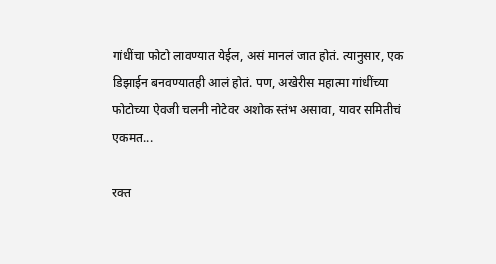गांधींचा फोटो लावण्यात येईल, असं मानलं जात होतं. त्यानुसार, एक डिझाईन बनवण्यातही आलं होतं. पण, अखेरीस महात्मा गांधींच्या फोटोच्या ऐवजी चलनी नोटेवर अशोक स्तंभ असावा, यावर समितीचं एकमत...

रक्त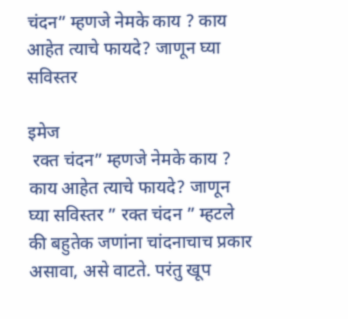चंदन” म्हणजे नेमके काय ? काय आहेत त्याचे फायदे? जाणून घ्या सविस्तर

इमेज
 रक्त चंदन” म्हणजे नेमके काय ? काय आहेत त्याचे फायदे? जाणून घ्या सविस्तर ” रक्त चंदन ” म्हटले की बहुतेक जणांना चांदनाचाच प्रकार असावा, असे वाटते. परंतु खूप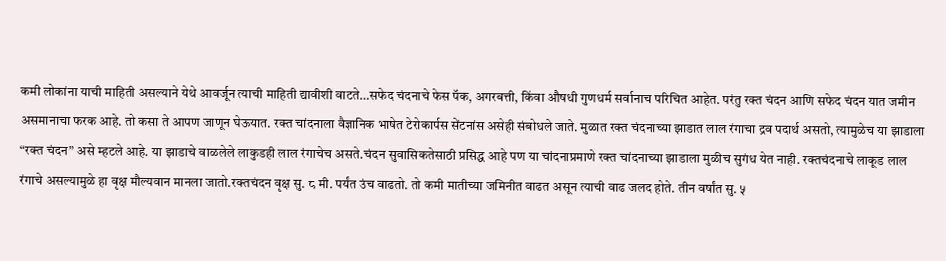कमी लोकांना याची माहिती असल्याने येथे आवर्जून त्याची माहिती द्यावीशी वाटते…सफेद चंदनाचे फेस पॅक, अगरबत्ती, किंवा औषधी गुणधर्म सर्वानाच परिचित आहेत. परंतु रक्त चंदन आणि सफेद चंदन यात जमीन असमानाचा फरक आहे. तो कसा ते आपण जाणून घेऊयात. रक्त चांदनाला वैज्ञानिक भाषेत टेरोकार्पस सेंटनांस असेही संबोधले जाते. मुळात रक्त चंदनाच्या झाडात लाल रंगाचा द्रव पदार्थ असतो, त्यामुळेच या झाडाला “रक्त चंदन” असे म्हटले आहे. या झाडाचे वाळलेले लाकुडही लाल रंगाचेच असते.चंदन सुवासिकतेसाठी प्रसिद्ध आहे पण या चांदनाप्रमाणे रक्त चांदनाच्या झाडाला मुळीच सुगंध येत नाही. रक्तचंदनाचे लाकूड लाल रंगाचे असल्यामुळे हा वृक्ष मौल्यवान मानला जातो.रक्तचंदन वृक्ष सु. ८ मी. पर्यंत उंच वाढतो. तो कमी मातीच्या जमिनीत वाढत असून त्याची वाढ जलद होते. तीन वर्षांत सु. ५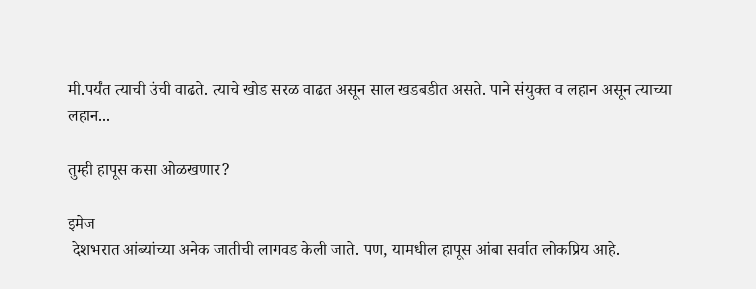मी.पर्यंत त्याची उंची वाढते. त्याचे खोड सरळ वाढत असून साल खडबडीत असते. पाने संयुक्त व लहान असून त्याच्या लहान...

तुम्ही हापूस कसा ओळखणार?

इमेज
 देशभरात आंब्यांच्या अनेक जातीची लागवड केली जाते. पण, यामधील हापूस आंबा सर्वात लोकप्रिय आहे.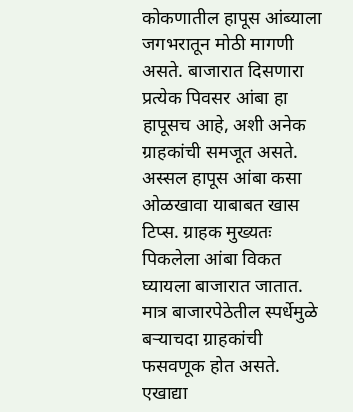कोकणातील हापूस आंब्याला जगभरातून मोठी मागणी असते. बाजारात दिसणारा प्रत्येक पिवसर आंबा हा हापूसच आहे, अशी अनेक ग्राहकांची समजूत असते. अस्सल हापूस आंबा कसा ओळखावा याबाबत खास टिप्स. ग्राहक मुख्यतः पिकलेला आंबा विकत घ्यायला बाजारात जातात. मात्र बाजारपेठेतील स्पर्धेमुळे बऱ्याचदा ग्राहकांची फसवणूक होत असते. एखाद्या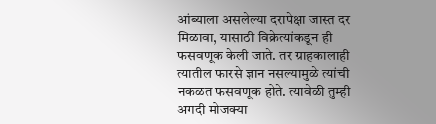आंब्याला असलेल्या दरापेक्षा जास्त दर मिळावा, यासाठी विक्रेत्यांकडून ही फसवणूक केली जाते. तर ग्राहकालाही त्यातील फारसे ज्ञान नसल्यामुळे त्यांची नकळत फसवणूक होते. त्यावेळी तुम्ही अगदी मोजक्या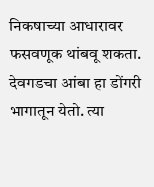निकषाच्या आधारावर फसवणूक थांबवू शकता. देवगडचा आंबा हा डोंगरी भागातून येतो. त्या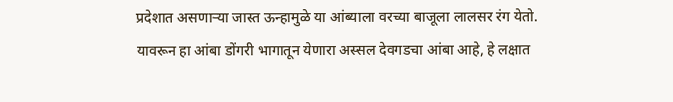प्रदेशात असणाऱ्या जास्त ऊन्हामुळे या आंब्याला वरच्या बाजूला लालसर रंग येतो. यावरून हा आंबा डोंगरी भागातून येणारा अस्सल देवगडचा आंबा आहे, हे लक्षात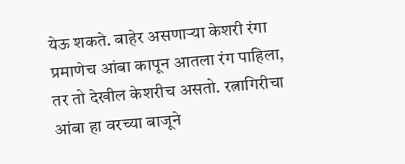येऊ शकते. बाहेर असणाऱ्या केशरी रंगा प्रमाणेच आंबा कापून आतला रंग पाहिला, तर तो देखील केशरीच असतो. रत्नागिरीचा आंबा हा वरच्या बाजूने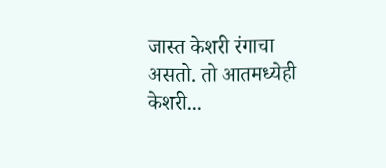जास्त केशरी रंगाचा असतो. तो आतमध्येही केशरी...